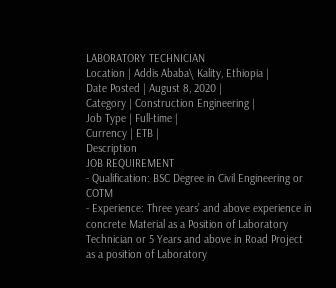LABORATORY TECHNICIAN
Location | Addis Ababa\ Kality, Ethiopia |
Date Posted | August 8, 2020 |
Category | Construction Engineering |
Job Type | Full-time |
Currency | ETB |
Description
JOB REQUIREMENT
- Qualification: BSC Degree in Civil Engineering or COTM
- Experience: Three years’ and above experience in concrete Material as a Position of Laboratory Technician or 5 Years and above in Road Project as a position of Laboratory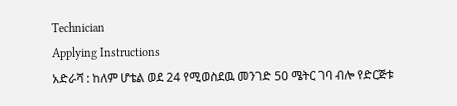Technician
Applying Instructions
አድራሻ : ከለም ሆቴል ወደ 24 የሚወስደዉ መንገድ 50 ሜትር ገባ ብሎ የድርጅቱ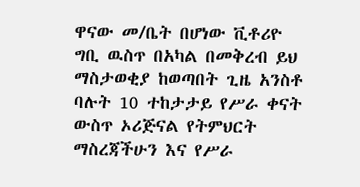ዋናው መ/ቤት በሆነው ቪቶሪዮ ግቢ ዉስጥ በአካል በመቅረብ ይህ ማስታወቂያ ከወጣበት ጊዜ አንስቶ ባሉት 10 ተከታታይ የሥራ ቀናት ውስጥ ኦሪጅናል የትምህርት ማስረጃችሁን እና የሥራ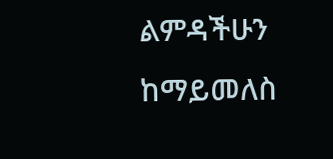ልምዳችሁን ከማይመለስ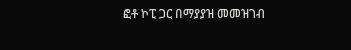ፎቶ ኮፒ ጋር በማያያዝ መመዝገብ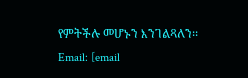የምትችሉ መሆኑን እንገልጻለን፡፡
Email: [email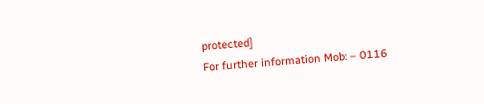protected]
For further information Mob: – 0116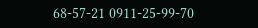68-57-21 0911-25-99-70